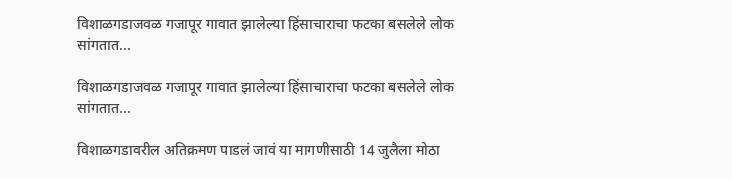विशाळगडाजवळ गजापूर गावात झालेल्या हिंसाचाराचा फटका बसलेले लोक सांगतात...

विशाळगडाजवळ गजापूर गावात झालेल्या हिंसाचाराचा फटका बसलेले लोक सांगतात...

विशाळगडावरील अतिक्रमण पाडलं जावं या मागणीसाठी 14 जुलैला मोठा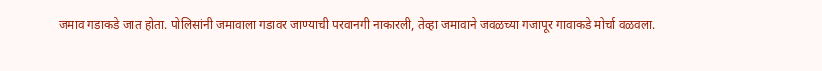जमाव गडाकडे जात होता. पोलिसांनी जमावाला गडावर जाण्याची परवानगी नाकारली, तेव्हा जमावाने जवळच्या गजापूर गावाकडे मोर्चा वळवला.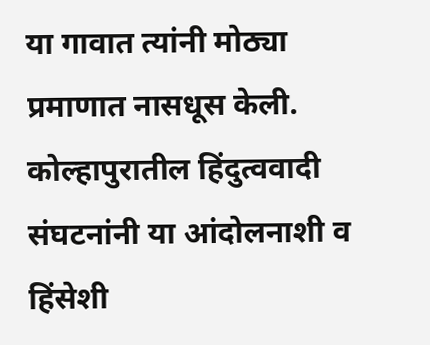या गावात त्यांनी मोठ्या प्रमाणात नासधूस केली. कोल्हापुरातील हिंदुत्ववादी संघटनांनी या आंदोलनाशी व हिंसेशी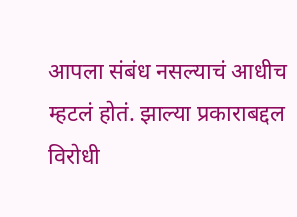आपला संबंध नसल्याचं आधीच म्हटलं होतं. झाल्या प्रकाराबद्दल विरोधी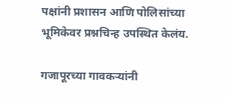पक्षांनी प्रशासन आणि पोलिसांच्या भूमिकेवर प्रश्नचिन्ह उपस्थित केलंय.

गजापूरच्या गावकऱ्यांनी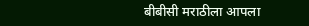बीबीसी मराठीला आपला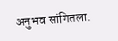अनुभव सांगितला.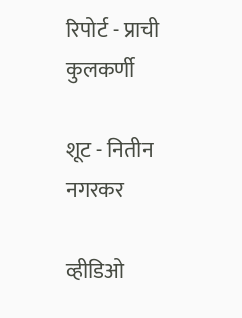रिपोर्ट - प्राची कुलकर्णी

शूट - नितीन नगरकर

व्हीडिओ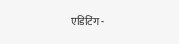एडिटिंग -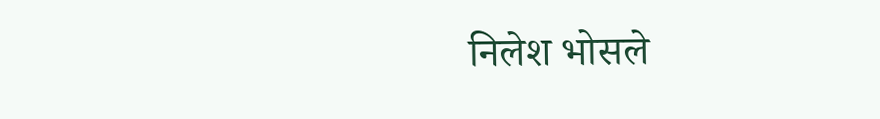निलेश भोसले